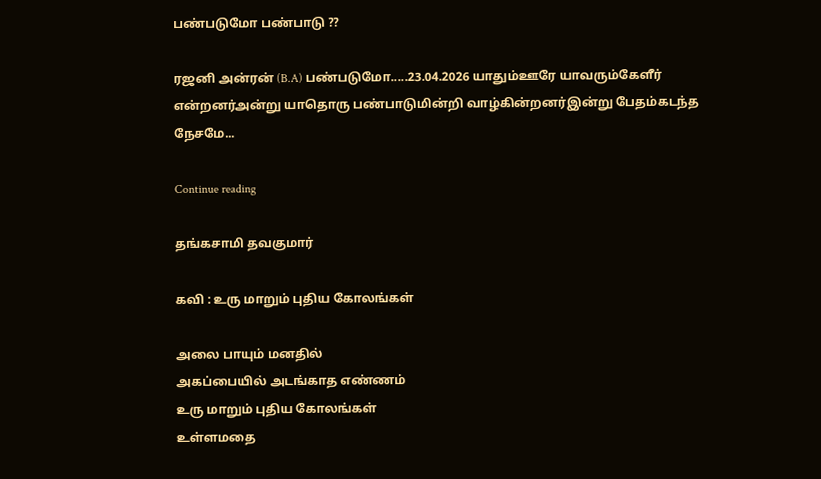பண்படுமோ பண்பாடு ??

ரஜனி அன்ரன் (B.A) பண்படுமோ.....23.04.2026 யாதும்ஊரே யாவரும்கேளீர் என்றனர்அன்று யாதொரு பண்பாடுமின்றி வாழ்கின்றனர்இன்று பேதம்கடந்த நேசமே...

Continue reading

தங்கசாமி தவகுமார்

கவி : உரு மாறும் புதிய கோலங்கள்

அலை பாயும் மனதில்
அகப்பையில் அடங்காத எண்ணம்
உரு மாறும் புதிய கோலங்கள்
உள்ளமதை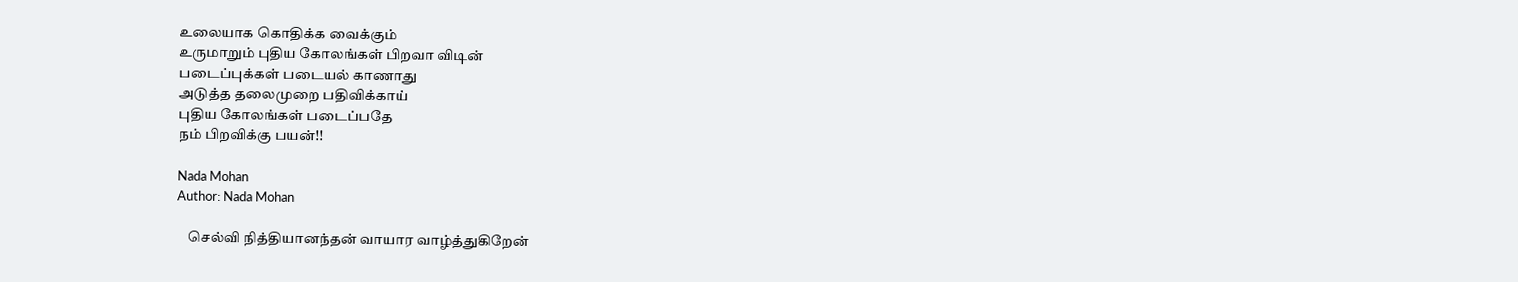உலையாக கொதிக்க வைக்கும்
உருமாறும் புதிய கோலங்கள் பிறவா விடின்
படைப்புக்கள் படையல் காணாது
அடுத்த தலைமுறை பதிவிக்காய்
புதிய கோலங்கள் படைப்பதே
நம் பிறவிக்கு பயன்!!

Nada Mohan
Author: Nada Mohan

    செல்வி நித்தியானந்தன் வாயார வாழ்த்துகிறேன்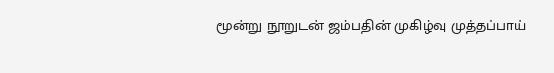மூன்று நூறுடன் ஜம்பதின் முகிழ்வு முத்தப்பாய்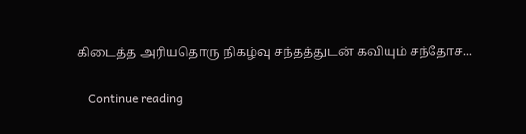கிடைத்த அரியதொரு நிகழ்வு சந்தத்துடன் கவியும் சந்தோச...

    Continue reading